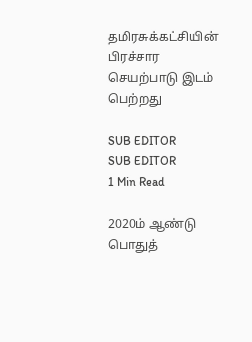தமிரசுக்கட்சியின் பிரச்சார செயற்பாடு இடம் பெற்றது

SUB EDITOR
SUB EDITOR
1 Min Read

2020ம் ஆண்டு பொதுத்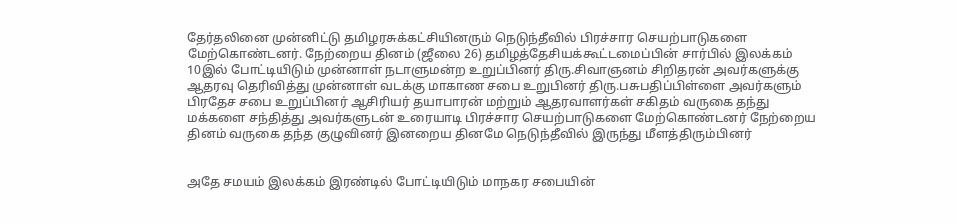தேர்தலினை முன்னிட்டு தமிழரசுக்கட்சியினரும் நெடுந்தீவில் பிரச்சார செயற்பாடுகளை மேற்கொண்டனர். நேற்றைய தினம் (ஜீலை 26) தமிழத்தேசியக்கூட்டமைப்பின் சார்பில் இலக்கம் 10இல் போட்டியிடும் முன்னாள் நடாளுமன்ற உறுப்பினர் திரு.சிவாஞனம் சிறிதரன் அவர்களுக்கு ஆதரவு தெரிவித்து முன்னாள் வடக்கு மாகாண சபை உறுபினர் திரு.பசுபதிப்பிள்ளை அவர்களும் பிரதேச சபை உறுப்பினர் ஆசிரியர் தயாபாரன் மற்றும் ஆதரவாளர்கள் சகிதம் வருகை தந்து மக்களை சந்தித்து அவர்களுடன் உரையாடி பிரச்சார செயற்பாடுகளை மேற்கொண்டனர் நேற்றைய தினம் வருகை தந்த குழுவினர் இனறைய தினமே நெடுந்தீவில் இருந்து மீளத்திரும்பினர்


அதே சமயம் இலக்கம் இரண்டில் போட்டியிடும் மாநகர சபையின்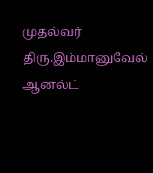முதல்வர் திரு.இம்மானுவேல் ஆனல்ட்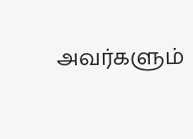அவர்களும்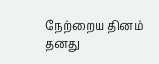நேற்றைய தினம் தனது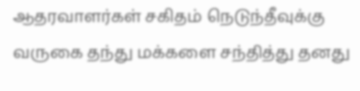ஆதரவாளர்கள் சகிதம் நெடுந்தீவுக்கு வருகை தந்து மக்களை சந்தித்து தனது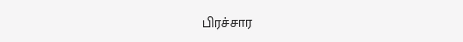பிரச்சார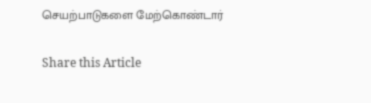செயற்பாடுகளை மேற்கொண்டார்

Share this Article